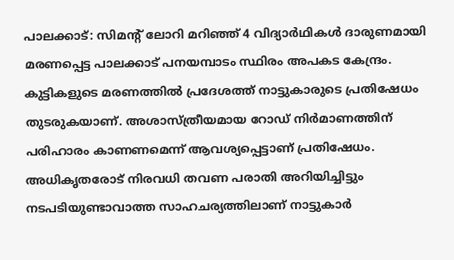പാലക്കാട്: സിമന്റ് ലോറി മറിഞ്ഞ് 4 വിദ്യാർഥികൾ ദാരുണമായി മരണപ്പെട്ട പാലക്കാട് പനയമ്പാടം സ്ഥിരം അപകട കേന്ദ്രം. കുട്ടികളുടെ മരണത്തിൽ പ്രദേശത്ത് നാട്ടുകാരുടെ പ്രതിഷേധം തുടരുകയാണ്. അശാസ്ത്രീയമായ റോഡ് നിർമാണത്തിന് പരിഹാരം കാണണമെന്ന് ആവശ്യപ്പെട്ടാണ് പ്രതിഷേധം. അധികൃതരോട് നിരവധി തവണ പരാതി അറിയിച്ചിട്ടും നടപടിയുണ്ടാവാത്ത സാഹചര്യത്തിലാണ് നാട്ടുകാർ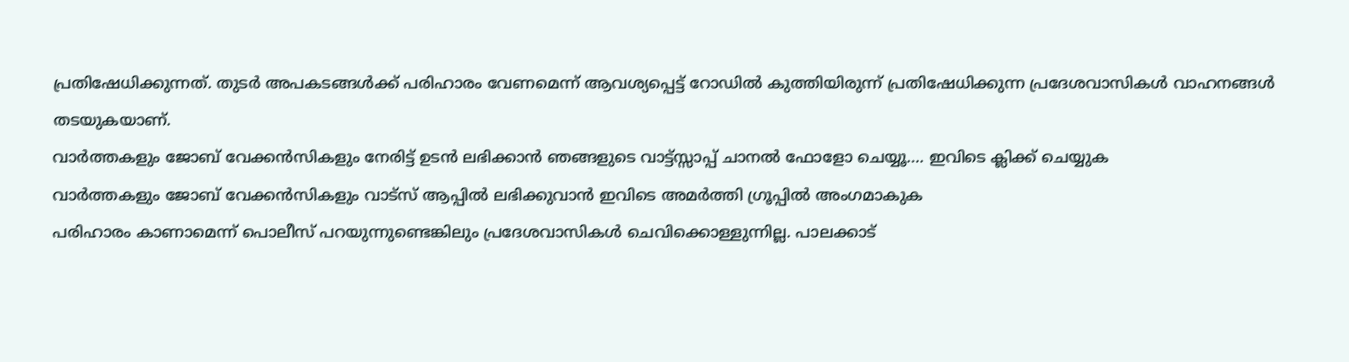പ്രതിഷേധിക്കുന്നത്. തുടർ അപകടങ്ങൾക്ക് പരിഹാരം വേണമെന്ന് ആവശ്യപ്പെട്ട് റോഡിൽ കുത്തിയിരുന്ന് പ്രതിഷേധിക്കുന്ന പ്രദേശവാസികൾ വാഹനങ്ങൾ തടയുകയാണ്.
വാർത്തകളും ജോബ് വേക്കൻസികളും നേരിട്ട് ഉടൻ ലഭിക്കാൻ ഞങ്ങളുടെ വാട്ട്സ്സാപ്പ് ചാനൽ ഫോളോ ചെയ്യൂ…. ഇവിടെ ക്ലിക്ക് ചെയ്യുക
വാർത്തകളും ജോബ് വേക്കൻസികളും വാട്സ് ആപ്പിൽ ലഭിക്കുവാൻ ഇവിടെ അമർത്തി ഗ്രൂപ്പിൽ അംഗമാകുക
പരിഹാരം കാണാമെന്ന് പൊലീസ് പറയുന്നുണ്ടെങ്കിലും പ്രദേശവാസികൾ ചെവിക്കൊള്ളുന്നില്ല. പാലക്കാട്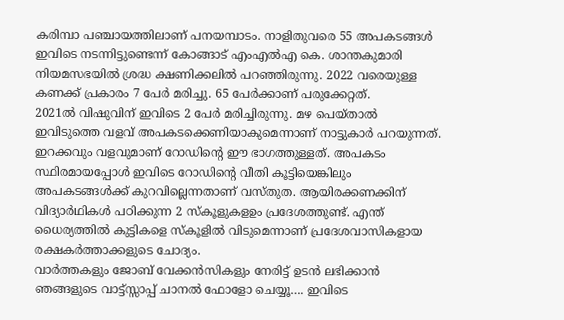കരിമ്പാ പഞ്ചായത്തിലാണ് പനയമ്പാടം. നാളിതുവരെ 55 അപകടങ്ങൾ ഇവിടെ നടന്നിട്ടുണ്ടെന്ന് കോങ്ങാട് എംഎൽഎ കെ. ശാന്തകുമാരി നിയമസഭയിൽ ശ്രദ്ധ ക്ഷണിക്കലിൽ പറഞ്ഞിരുന്നു. 2022 വരെയുള്ള കണക്ക് പ്രകാരം 7 പേർ മരിച്ചു. 65 പേർക്കാണ് പരുക്കേറ്റത്.
2021ൽ വിഷുവിന് ഇവിടെ 2 പേർ മരിച്ചിരുന്നു. മഴ പെയ്താൽ ഇവിടുത്തെ വളവ് അപകടക്കെണിയാകുമെന്നാണ് നാട്ടുകാർ പറയുന്നത്. ഇറക്കവും വളവുമാണ് റോഡിന്റെ ഈ ഭാഗത്തുള്ളത്. അപകടം സ്ഥിരമായപ്പോൾ ഇവിടെ റോഡിന്റെ വീതി കൂട്ടിയെങ്കിലും അപകടങ്ങൾക്ക് കുറവില്ലെന്നതാണ് വസ്തുത. ആയിരക്കണക്കിന് വിദ്യാർഥികൾ പഠിക്കുന്ന 2 സ്കൂളുകളഉം പ്രദേശത്തുണ്ട്. എന്ത് ധൈര്യത്തിൽ കുട്ടികളെ സ്കൂളിൽ വിടുമെന്നാണ് പ്രദേശവാസികളായ രക്ഷകർത്താക്കളുടെ ചോദ്യം.
വാർത്തകളും ജോബ് വേക്കൻസികളും നേരിട്ട് ഉടൻ ലഭിക്കാൻ ഞങ്ങളുടെ വാട്ട്സ്സാപ്പ് ചാനൽ ഫോളോ ചെയ്യൂ…. ഇവിടെ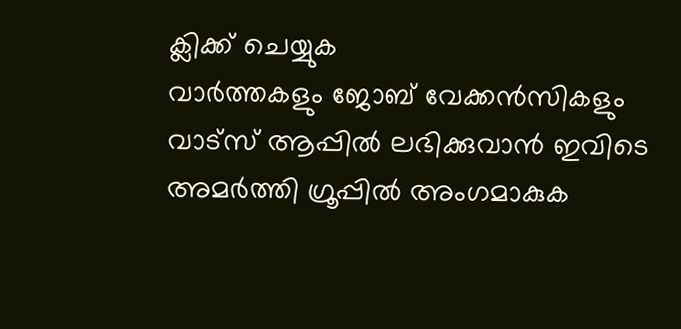ക്ലിക്ക് ചെയ്യുക
വാർത്തകളും ജോബ് വേക്കൻസികളും വാട്സ് ആപ്പിൽ ലഭിക്കുവാൻ ഇവിടെ അമർത്തി ഗ്രൂപ്പിൽ അംഗമാകുക